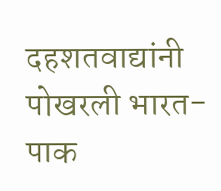दहशतवाद्यांनी पोखरली भारत-पाक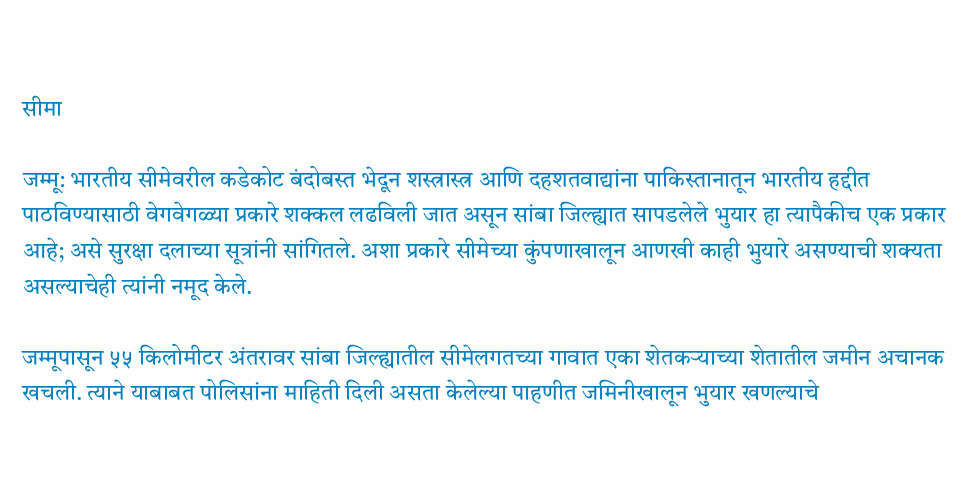सीमा

जम्मू: भारतीय सीमेवरील कडेकोट बंदोबस्त भेदून शस्त्रास्त्र आणि दहशतवाद्यांना पाकिस्तानातून भारतीय हद्दीत पाठविण्यासाठी वेगवेगळ्या प्रकारे शक्कल लढविली जात असून सांबा जिल्ह्यात सापडलेले भुयार हा त्यापैकीच एक प्रकार आहे; असे सुरक्षा दलाच्या सूत्रांनी सांगितले. अशा प्रकारे सीमेच्या कुंपणाखालून आणखी काही भुयारे असण्याची शक्यता असल्याचेही त्यांनी नमूद केले.

जम्मूपासून ५५ किलोमीटर अंतरावर सांबा जिल्ह्यातील सीमेलगतच्या गावात एका शेतकऱ्याच्या शेतातील जमीन अचानक खचली. त्याने याबाबत पोलिसांना माहिती दिली असता केलेल्या पाहणीत जमिनीखालून भुयार खणल्याचे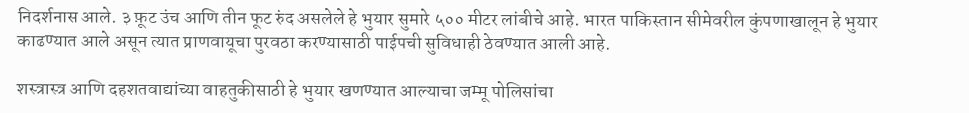निदर्शनास आले. ३ फ़ूट उंच आणि तीन फूट रुंद असलेले हे भुयार सुमारे ५०० मीटर लांबीचे आहे. भारत पाकिस्तान सीमेवरील कुंपणाखालून हे भुयार काढण्यात आले असून त्यात प्राणवायूचा पुरवठा करण्यासाठी पाईपची सुविधाही ठेवण्यात आली आहे.

शस्त्रास्त्र आणि दहशतवाद्यांच्या वाहतुकीसाठी हे भुयार खणण्यात आल्याचा जम्मू पोलिसांचा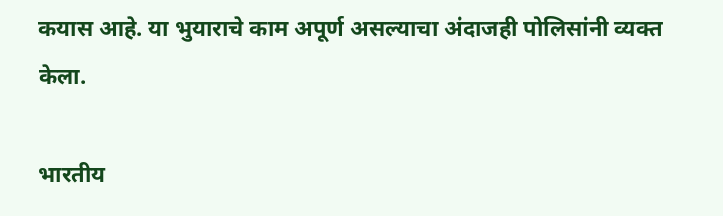कयास आहे. या भुयाराचे काम अपूर्ण असल्याचा अंदाजही पोलिसांनी व्यक्त केला.

भारतीय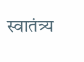स्वातंत्र्य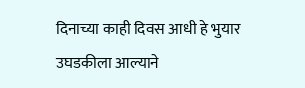दिनाच्या काही दिवस आधी हे भुयार उघडकीला आल्याने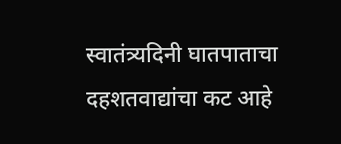स्वातंत्र्यदिनी घातपाताचा दहशतवाद्यांचा कट आहे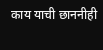काय याची छाननीही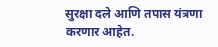सुरक्षा दले आणि तपास यंत्रणा करणार आहेत.